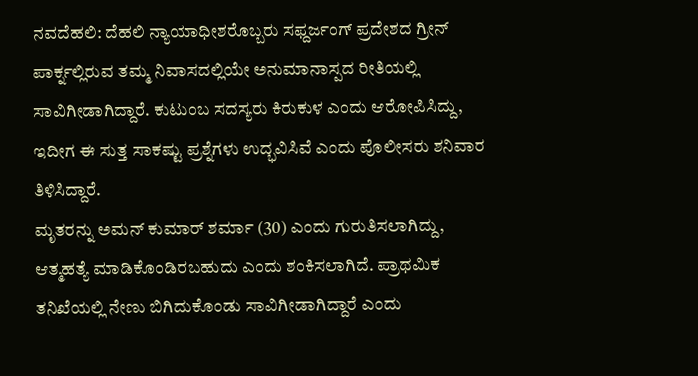ನವದೆಹಲಿ: ದೆಹಲಿ ನ್ಯಾಯಾಧೀಶರೊಬ್ಬರು ಸಫ್ದರ್ಜಂಗ್ ಪ್ರದೇಶದ ಗ್ರೀನ್ ಪಾರ್ಕ್ನಲ್ಲಿರುವ ತಮ್ಮ ನಿವಾಸದಲ್ಲಿಯೇ ಅನುಮಾನಾಸ್ಪದ ರೀತಿಯಲ್ಲಿ ಸಾವಿಗೀಡಾಗಿದ್ದಾರೆ. ಕುಟುಂಬ ಸದಸ್ಯರು ಕಿರುಕುಳ ಎಂದು ಆರೋಪಿಸಿದ್ದು, ಇದೀಗ ಈ ಸುತ್ತ ಸಾಕಷ್ಟು ಪ್ರಶ್ನೆಗಳು ಉದ್ಭವಿಸಿವೆ ಎಂದು ಪೊಲೀಸರು ಶನಿವಾರ ತಿಳಿಸಿದ್ದಾರೆ.
ಮೃತರನ್ನು ಅಮನ್ ಕುಮಾರ್ ಶರ್ಮಾ (30) ಎಂದು ಗುರುತಿಸಲಾಗಿದ್ದು, ಆತ್ಮಹತ್ಯೆ ಮಾಡಿಕೊಂಡಿರಬಹುದು ಎಂದು ಶಂಕಿಸಲಾಗಿದೆ. ಪ್ರಾಥಮಿಕ ತನಿಖೆಯಲ್ಲಿ ನೇಣು ಬಿಗಿದುಕೊಂಡು ಸಾವಿಗೀಡಾಗಿದ್ದಾರೆ ಎಂದು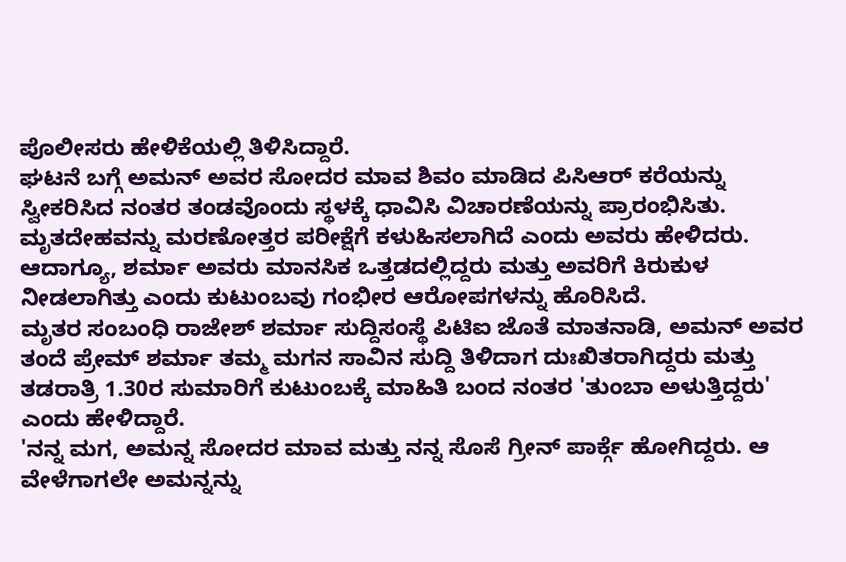ಪೊಲೀಸರು ಹೇಳಿಕೆಯಲ್ಲಿ ತಿಳಿಸಿದ್ದಾರೆ.
ಘಟನೆ ಬಗ್ಗೆ ಅಮನ್ ಅವರ ಸೋದರ ಮಾವ ಶಿವಂ ಮಾಡಿದ ಪಿಸಿಆರ್ ಕರೆಯನ್ನು ಸ್ವೀಕರಿಸಿದ ನಂತರ ತಂಡವೊಂದು ಸ್ಥಳಕ್ಕೆ ಧಾವಿಸಿ ವಿಚಾರಣೆಯನ್ನು ಪ್ರಾರಂಭಿಸಿತು. ಮೃತದೇಹವನ್ನು ಮರಣೋತ್ತರ ಪರೀಕ್ಷೆಗೆ ಕಳುಹಿಸಲಾಗಿದೆ ಎಂದು ಅವರು ಹೇಳಿದರು.
ಆದಾಗ್ಯೂ, ಶರ್ಮಾ ಅವರು ಮಾನಸಿಕ ಒತ್ತಡದಲ್ಲಿದ್ದರು ಮತ್ತು ಅವರಿಗೆ ಕಿರುಕುಳ ನೀಡಲಾಗಿತ್ತು ಎಂದು ಕುಟುಂಬವು ಗಂಭೀರ ಆರೋಪಗಳನ್ನು ಹೊರಿಸಿದೆ.
ಮೃತರ ಸಂಬಂಧಿ ರಾಜೇಶ್ ಶರ್ಮಾ ಸುದ್ದಿಸಂಸ್ಥೆ ಪಿಟಿಐ ಜೊತೆ ಮಾತನಾಡಿ, ಅಮನ್ ಅವರ ತಂದೆ ಪ್ರೇಮ್ ಶರ್ಮಾ ತಮ್ಮ ಮಗನ ಸಾವಿನ ಸುದ್ದಿ ತಿಳಿದಾಗ ದುಃಖಿತರಾಗಿದ್ದರು ಮತ್ತು ತಡರಾತ್ರಿ 1.30ರ ಸುಮಾರಿಗೆ ಕುಟುಂಬಕ್ಕೆ ಮಾಹಿತಿ ಬಂದ ನಂತರ 'ತುಂಬಾ ಅಳುತ್ತಿದ್ದರು' ಎಂದು ಹೇಳಿದ್ದಾರೆ.
'ನನ್ನ ಮಗ, ಅಮನ್ನ ಸೋದರ ಮಾವ ಮತ್ತು ನನ್ನ ಸೊಸೆ ಗ್ರೀನ್ ಪಾರ್ಕ್ಗೆ ಹೋಗಿದ್ದರು. ಆ ವೇಳೆಗಾಗಲೇ ಅಮನ್ನನ್ನು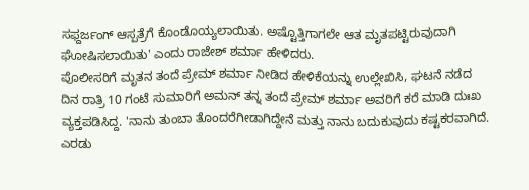ಸಫ್ದರ್ಜಂಗ್ ಆಸ್ಪತ್ರೆಗೆ ಕೊಂಡೊಯ್ಯಲಾಯಿತು. ಅಷ್ಟೊತ್ತಿಗಾಗಲೇ ಆತ ಮೃತಪಟ್ಟಿರುವುದಾಗಿ ಘೋಷಿಸಲಾಯಿತು' ಎಂದು ರಾಜೇಶ್ ಶರ್ಮಾ ಹೇಳಿದರು.
ಪೊಲೀಸರಿಗೆ ಮೃತನ ತಂದೆ ಪ್ರೇಮ್ ಶರ್ಮಾ ನೀಡಿದ ಹೇಳಿಕೆಯನ್ನು ಉಲ್ಲೇಖಿಸಿ, ಘಟನೆ ನಡೆದ ದಿನ ರಾತ್ರಿ 10 ಗಂಟೆ ಸುಮಾರಿಗೆ ಅಮನ್ ತನ್ನ ತಂದೆ ಪ್ರೇಮ್ ಶರ್ಮಾ ಅವರಿಗೆ ಕರೆ ಮಾಡಿ ದುಃಖ ವ್ಯಕ್ತಪಡಿಸಿದ್ದ. 'ನಾನು ತುಂಬಾ ತೊಂದರೆಗೀಡಾಗಿದ್ದೇನೆ ಮತ್ತು ನಾನು ಬದುಕುವುದು ಕಷ್ಟಕರವಾಗಿದೆ. ಎರಡು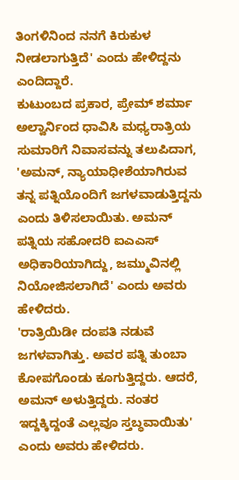ತಿಂಗಳಿನಿಂದ ನನಗೆ ಕಿರುಕುಳ ನೀಡಲಾಗುತ್ತಿದೆ' ಎಂದು ಹೇಳಿದ್ದನು ಎಂದಿದ್ದಾರೆ.
ಕುಟುಂಬದ ಪ್ರಕಾರ, ಪ್ರೇಮ್ ಶರ್ಮಾ ಅಲ್ವಾರ್ನಿಂದ ಧಾವಿಸಿ ಮಧ್ಯರಾತ್ರಿಯ ಸುಮಾರಿಗೆ ನಿವಾಸವನ್ನು ತಲುಪಿದಾಗ, 'ಅಮನ್, ನ್ಯಾಯಾಧೀಶೆಯಾಗಿರುವ ತನ್ನ ಪತ್ನಿಯೊಂದಿಗೆ ಜಗಳವಾಡುತ್ತಿದ್ದನು ಎಂದು ತಿಳಿಸಲಾಯಿತು. ಅಮನ್ ಪತ್ನಿಯ ಸಹೋದರಿ ಐಎಎಸ್ ಅಧಿಕಾರಿಯಾಗಿದ್ದು, ಜಮ್ಮುವಿನಲ್ಲಿ ನಿಯೋಜಿಸಲಾಗಿದೆ' ಎಂದು ಅವರು ಹೇಳಿದರು.
'ರಾತ್ರಿಯಿಡೀ ದಂಪತಿ ನಡುವೆ ಜಗಳವಾಗಿತ್ತು. ಅವರ ಪತ್ನಿ ತುಂಬಾ ಕೋಪಗೊಂಡು ಕೂಗುತ್ತಿದ್ದರು. ಆದರೆ, ಅಮನ್ ಅಳುತ್ತಿದ್ದರು. ನಂತರ ಇದ್ದಕ್ಕಿದ್ದಂತೆ ಎಲ್ಲವೂ ಸ್ತಬ್ಧವಾಯಿತು' ಎಂದು ಅವರು ಹೇಳಿದರು.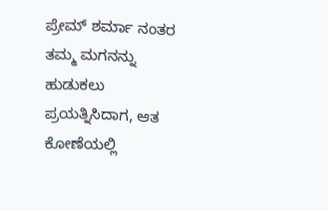ಪ್ರೇಮ್ ಶರ್ಮಾ ನಂತರ ತಮ್ಮ ಮಗನನ್ನು ಹುಡುಕಲು ಪ್ರಯತ್ನಿಸಿದಾಗ, ಆತ ಕೋಣೆಯಲ್ಲಿ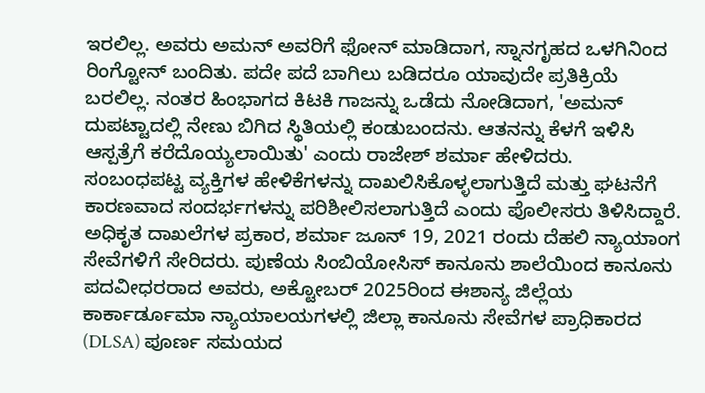ಇರಲಿಲ್ಲ. ಅವರು ಅಮನ್ ಅವರಿಗೆ ಫೋನ್ ಮಾಡಿದಾಗ, ಸ್ನಾನಗೃಹದ ಒಳಗಿನಿಂದ ರಿಂಗ್ಟೋನ್ ಬಂದಿತು. ಪದೇ ಪದೆ ಬಾಗಿಲು ಬಡಿದರೂ ಯಾವುದೇ ಪ್ರತಿಕ್ರಿಯೆ ಬರಲಿಲ್ಲ. ನಂತರ ಹಿಂಭಾಗದ ಕಿಟಕಿ ಗಾಜನ್ನು ಒಡೆದು ನೋಡಿದಾಗ, 'ಅಮನ್ ದುಪಟ್ಟಾದಲ್ಲಿ ನೇಣು ಬಿಗಿದ ಸ್ಥಿತಿಯಲ್ಲಿ ಕಂಡುಬಂದನು. ಆತನನ್ನು ಕೆಳಗೆ ಇಳಿಸಿ ಆಸ್ಪತ್ರೆಗೆ ಕರೆದೊಯ್ಯಲಾಯಿತು' ಎಂದು ರಾಜೇಶ್ ಶರ್ಮಾ ಹೇಳಿದರು.
ಸಂಬಂಧಪಟ್ಟ ವ್ಯಕ್ತಿಗಳ ಹೇಳಿಕೆಗಳನ್ನು ದಾಖಲಿಸಿಕೊಳ್ಳಲಾಗುತ್ತಿದೆ ಮತ್ತು ಘಟನೆಗೆ ಕಾರಣವಾದ ಸಂದರ್ಭಗಳನ್ನು ಪರಿಶೀಲಿಸಲಾಗುತ್ತಿದೆ ಎಂದು ಪೊಲೀಸರು ತಿಳಿಸಿದ್ದಾರೆ.
ಅಧಿಕೃತ ದಾಖಲೆಗಳ ಪ್ರಕಾರ, ಶರ್ಮಾ ಜೂನ್ 19, 2021 ರಂದು ದೆಹಲಿ ನ್ಯಾಯಾಂಗ ಸೇವೆಗಳಿಗೆ ಸೇರಿದರು. ಪುಣೆಯ ಸಿಂಬಿಯೋಸಿಸ್ ಕಾನೂನು ಶಾಲೆಯಿಂದ ಕಾನೂನು ಪದವೀಧರರಾದ ಅವರು, ಅಕ್ಟೋಬರ್ 2025ರಿಂದ ಈಶಾನ್ಯ ಜಿಲ್ಲೆಯ ಕಾರ್ಕಾರ್ಡೂಮಾ ನ್ಯಾಯಾಲಯಗಳಲ್ಲಿ ಜಿಲ್ಲಾ ಕಾನೂನು ಸೇವೆಗಳ ಪ್ರಾಧಿಕಾರದ (DLSA) ಪೂರ್ಣ ಸಮಯದ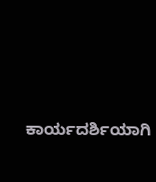ಕಾರ್ಯದರ್ಶಿಯಾಗಿ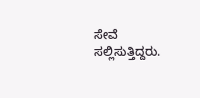ಸೇವೆ ಸಲ್ಲಿಸುತ್ತಿದ್ದರು.